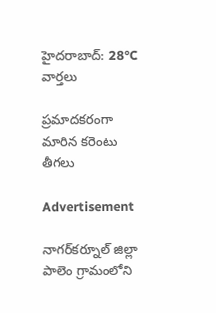హైదరాబాద్: 28°C
వార్తలు

ప్రమాదకరంగా మారిన కరెంటు తీగలు

Advertisement

నాగర్‌కర్నూల్ జిల్లా పాలెం గ్రామంలోని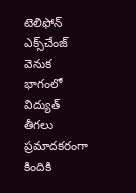టెలిఫోన్ ఎక్స్‌చేంజ్ వెనుక భాగంలో విద్యుత్ తీగలు ప్రమాదకరంగా కిందికి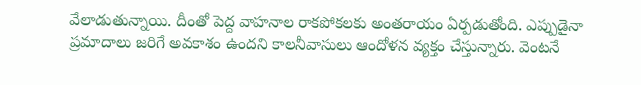వేలాడుతున్నాయి. దీంతో పెద్ద వాహనాల రాకపోకలకు అంతరాయం ఏర్పడుతోంది. ఎప్పుడైనా ప్రమాదాలు జరిగే అవకాశం ఉందని కాలనీవాసులు ఆందోళన వ్యక్తం చేస్తున్నారు. వెంటనే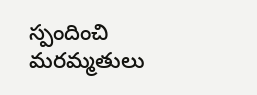స్పందించి మరమ్మతులు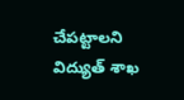చేపట్టాలని విద్యుత్ శాఖ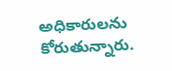అధికారులను కోరుతున్నారు.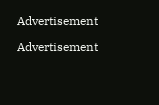Advertisement

Advertisement